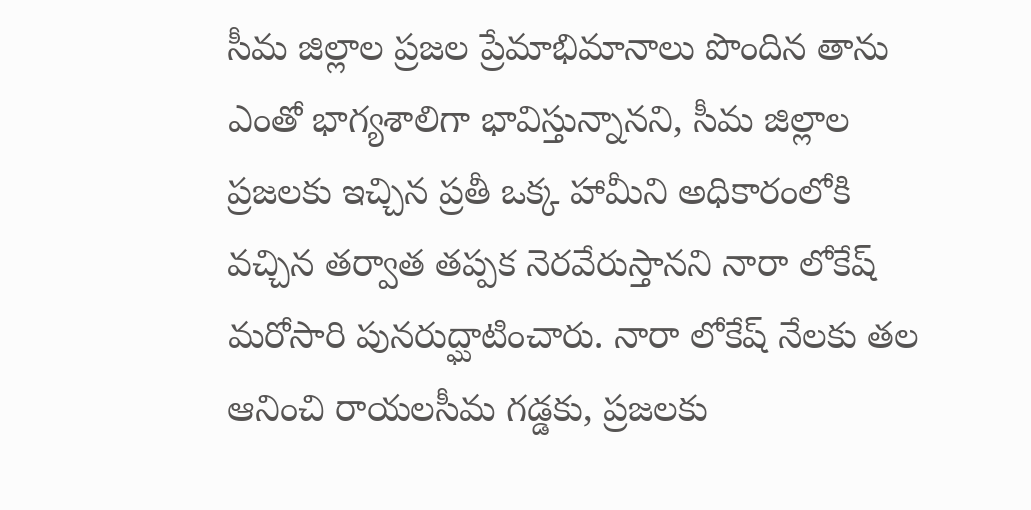సీమ జిల్లాల ప్రజల ప్రేమాభిమానాలు పొందిన తాను ఎంతో భాగ్యశాలిగా భావిస్తున్నానని, సీమ జిల్లాల ప్రజలకు ఇచ్చిన ప్రతీ ఒక్క హామీని అధికారంలోకి వచ్చిన తర్వాత తప్పక నెరవేరుస్తానని నారా లోకేష్ మరోసారి పునరుద్ఘాటించారు. నారా లోకేష్ నేలకు తల ఆనించి రాయలసీమ గడ్డకు, ప్రజలకు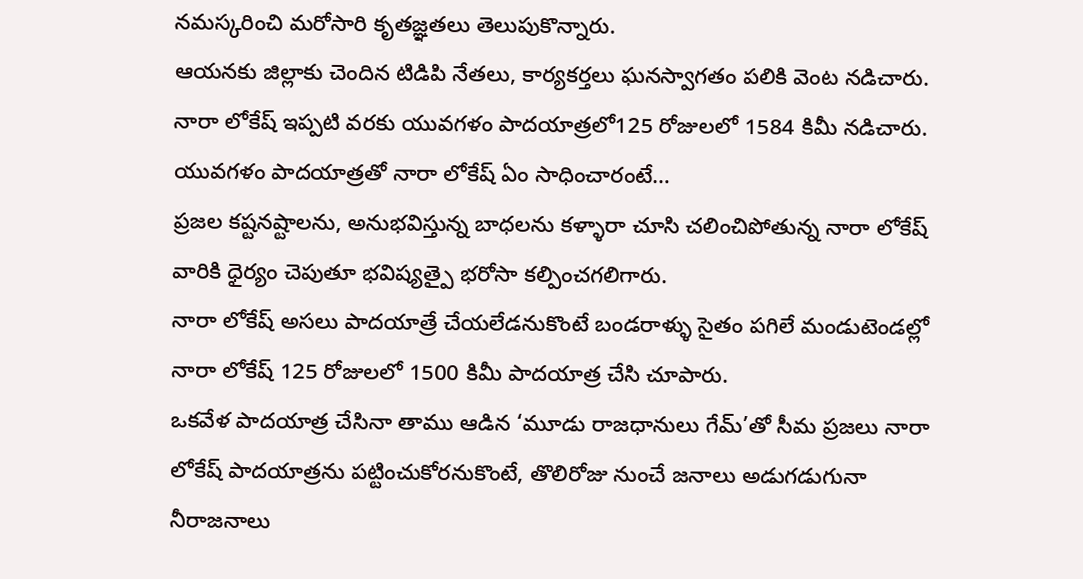నమస్కరించి మరోసారి కృతజ్ఞతలు తెలుపుకొన్నారు.
ఆయనకు జిల్లాకు చెందిన టిడిపి నేతలు, కార్యకర్తలు ఘనస్వాగతం పలికి వెంట నడిచారు. నారా లోకేష్ ఇప్పటి వరకు యువగళం పాదయాత్రలో125 రోజులలో 1584 కిమీ నడిచారు.
యువగళం పాదయాత్రతో నారా లోకేష్ ఏం సాధించారంటే…
ప్రజల కష్టనష్టాలను, అనుభవిస్తున్న బాధలను కళ్ళారా చూసి చలించిపోతున్న నారా లోకేష్ వారికి ధైర్యం చెపుతూ భవిష్యత్పై భరోసా కల్పించగలిగారు.
నారా లోకేష్ అసలు పాదయాత్రే చేయలేడనుకొంటే బండరాళ్ళు సైతం పగిలే మండుటెండల్లో నారా లోకేష్ 125 రోజులలో 1500 కిమీ పాదయాత్ర చేసి చూపారు.
ఒకవేళ పాదయాత్ర చేసినా తాము ఆడిన ‘మూడు రాజధానులు గేమ్’తో సీమ ప్రజలు నారా లోకేష్ పాదయాత్రను పట్టించుకోరనుకొంటే, తొలిరోజు నుంచే జనాలు అడుగడుగునా నీరాజనాలు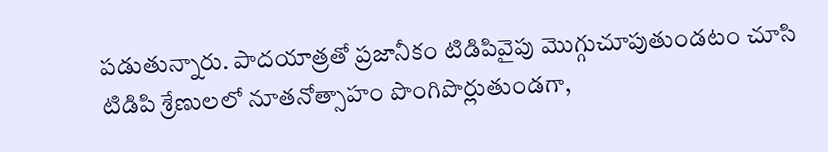పడుతున్నారు. పాదయాత్రతో ప్రజానీకం టిడిపివైపు మొగ్గుచూపుతుండటం చూసి టిడిపి శ్రేణులలో నూతనోత్సాహం పొంగిపొర్లుతుండగా,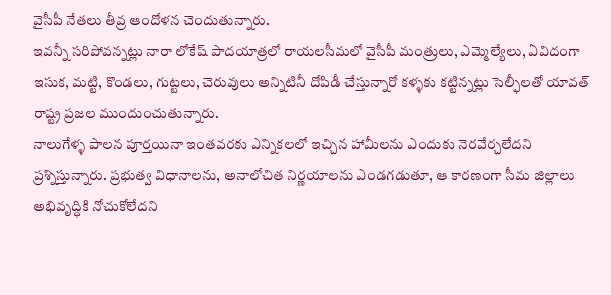వైసీపీ నేతలు తీవ్ర ఆందోళన చెందుతున్నారు.
ఇవన్నీ సరిపోవన్నట్లు నారా లోకేష్ పాదయాత్రలో రాయలసీమలో వైసీపీ మంత్రులు, ఎమ్మెల్యేలు, ఏవిదంగా ఇసుక, మట్టి, కొండలు, గుట్టలు, చెరువులు అన్నిటినీ దోపిడీ చేస్తున్నారో కళ్ళకు కట్టిన్నట్లు సెల్ఫీలతో యావత్ రాష్ట్ర ప్రజల ముందుంచుతున్నారు.
నాలుగేళ్ళ పాలన పూర్తయినా ఇంతవరకు ఎన్నికలలో ఇచ్చిన హామీలను ఎందుకు నెరవేర్చలేదని ప్రశ్నిస్తున్నారు. ప్రభుత్వ విధానాలను, అనాలోచిత నిర్ణయాలను ఎండగడుతూ, ఆ కారణంగా సీమ జిల్లాలు అభివృద్ధికి నోచుకోలేదని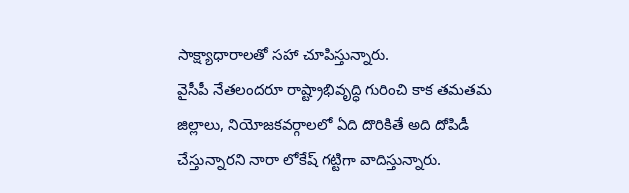సాక్ష్యాధారాలతో సహా చూపిస్తున్నారు.
వైసీపీ నేతలందరూ రాష్ట్రాభివృద్ధి గురించి కాక తమతమ జిల్లాలు, నియోజకవర్గాలలో ఏది దొరికితే అది దోపిడీ చేస్తున్నారని నారా లోకేష్ గట్టిగా వాదిస్తున్నారు.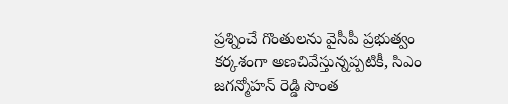ప్రశ్నించే గొంతులను వైసీపీ ప్రభుత్వం కర్కశంగా అణచివేస్తున్నప్పటికీ, సిఎం జగన్మోహన్ రెడ్డి సొంత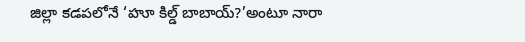జిల్లా కడపలోనే ‘హూ కిల్డ్ బాబాయ్?’అంటూ నారా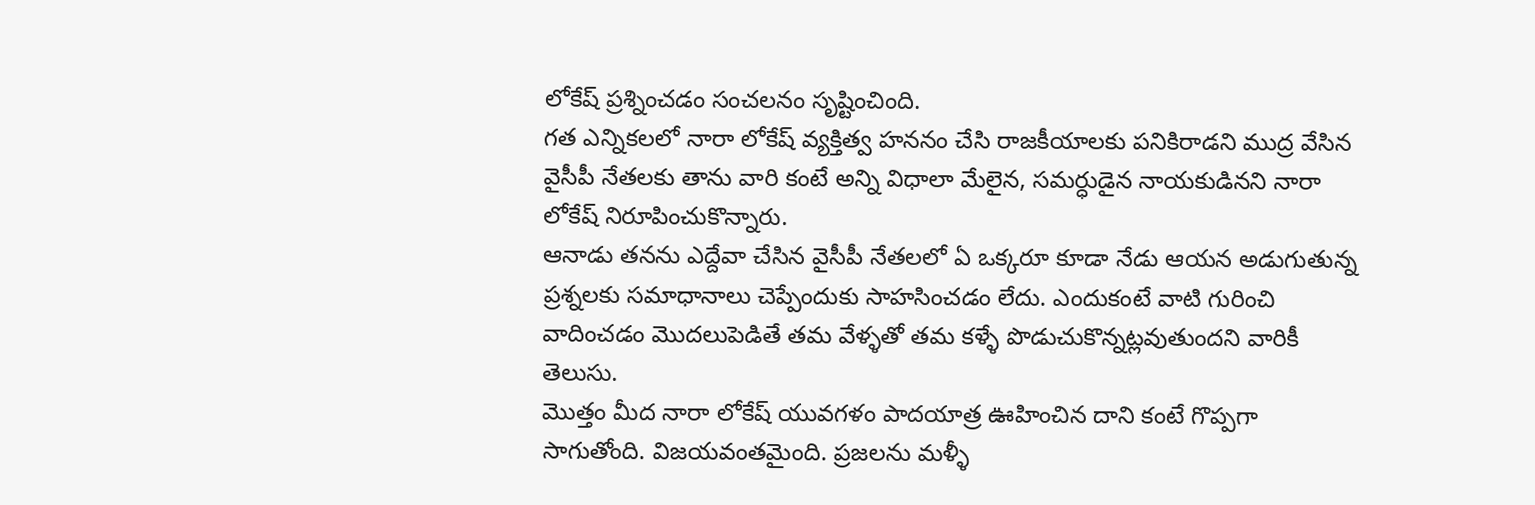లోకేష్ ప్రశ్నించడం సంచలనం సృష్టించింది.
గత ఎన్నికలలో నారా లోకేష్ వ్యక్తిత్వ హననం చేసి రాజకీయాలకు పనికిరాడని ముద్ర వేసిన వైసీపీ నేతలకు తాను వారి కంటే అన్ని విధాలా మేలైన, సమర్ధుడైన నాయకుడినని నారా లోకేష్ నిరూపించుకొన్నారు.
ఆనాడు తనను ఎద్దేవా చేసిన వైసీపీ నేతలలో ఏ ఒక్కరూ కూడా నేడు ఆయన అడుగుతున్న ప్రశ్నలకు సమాధానాలు చెప్పేందుకు సాహసించడం లేదు. ఎందుకంటే వాటి గురించి వాదించడం మొదలుపెడితే తమ వేళ్ళతో తమ కళ్ళే పొడుచుకొన్నట్లవుతుందని వారికీ తెలుసు.
మొత్తం మీద నారా లోకేష్ యువగళం పాదయాత్ర ఊహించిన దాని కంటే గొప్పగా సాగుతోంది. విజయవంతమైంది. ప్రజలను మళ్ళీ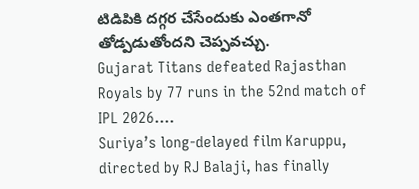టిడిపికి దగ్గర చేసేందుకు ఎంతగానో తోడ్పడుతోందని చెప్పవచ్చు.
Gujarat Titans defeated Rajasthan Royals by 77 runs in the 52nd match of IPL 2026.…
Suriya’s long-delayed film Karuppu, directed by RJ Balaji, has finally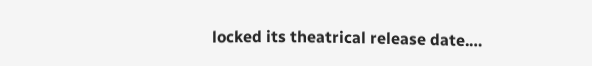locked its theatrical release date.…